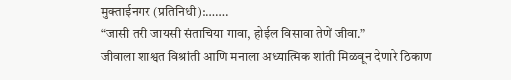मुक्ताईनगर (प्रतिनिधी):…….
“जासी तरी जायसी संताचिया गावा, होईल विसावा तेणें जीवा.”
जीवाला शाश्वत विश्रांती आणि मनाला अध्यात्मिक शांती मिळवून देणारे ठिकाण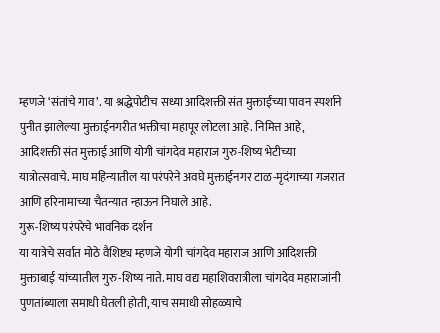म्हणजे ‘संतांचे गाव’. या श्रद्धेपोटीच सध्या आदिशक्ती संत मुक्ताईंच्या पावन स्पर्शाने पुनीत झालेल्या मुक्ताईनगरीत भक्तीचा महापूर लोटला आहे. निमित्त आहे, आदिशक्ती संत मुक्ताई आणि योगी चांगदेव महाराज गुरु-शिष्य भेटीच्या यात्रोत्सवाचे. माघ महिन्यातील या परंपरेने अवघे मुक्ताईनगर टाळ-मृदंगाच्या गजरात आणि हरिनामाच्या चैतन्यात न्हाऊन निघाले आहे.
गुरू-शिष्य परंपरेचे भावनिक दर्शन
या यात्रेचे सर्वात मोठे वैशिष्ट्य म्हणजे योगी चांगदेव महाराज आणि आदिशक्ती मुक्ताबाई यांच्यातील गुरु-शिष्य नाते. माघ वद्य महाशिवरात्रीला चांगदेव महाराजांनी पुणतांब्याला समाधी घेतली होती, याच समाधी सोहळ्याचे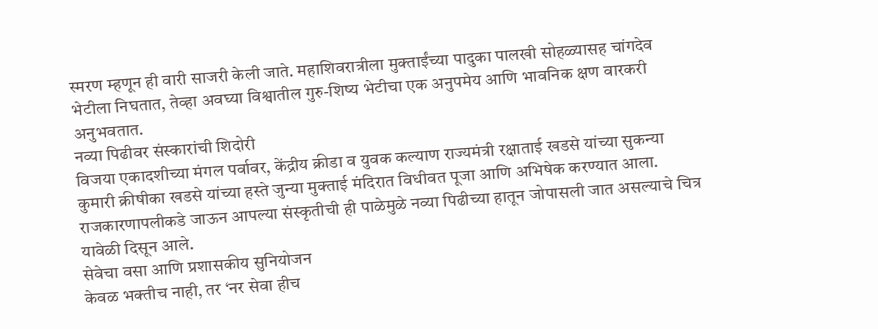स्मरण म्हणून ही वारी साजरी केली जाते. महाशिवरात्रीला मुक्ताईंच्या पादुका पालखी सोहळ्यासह चांगदेव भेटीला निघतात, तेव्हा अवघ्या विश्वातील गुरु-शिष्य भेटीचा एक अनुपमेय आणि भावनिक क्षण वारकरी अनुभवतात.
नव्या पिढीवर संस्कारांची शिदोरी
विजया एकादशीच्या मंगल पर्वावर, केंद्रीय क्रीडा व युवक कल्याण राज्यमंत्री रक्षाताई खडसे यांच्या सुकन्या कुमारी क्रीषीका खडसे यांच्या हस्ते जुन्या मुक्ताई मंदिरात विधीवत पूजा आणि अभिषेक करण्यात आला. राजकारणापलीकडे जाऊन आपल्या संस्कृतीची ही पाळेमुळे नव्या पिढीच्या हातून जोपासली जात असल्याचे चित्र यावेळी दिसून आले.
सेवेचा वसा आणि प्रशासकीय सुनियोजन
केवळ भक्तीच नाही, तर ‘नर सेवा हीच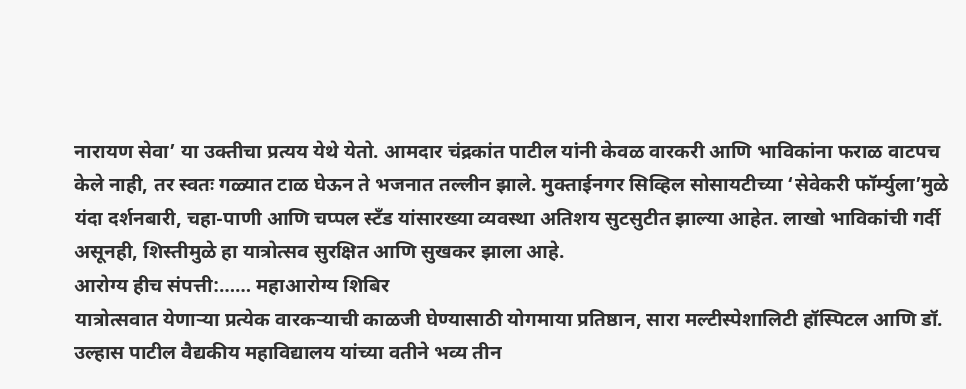नारायण सेवा’ या उक्तीचा प्रत्यय येथे येतो. आमदार चंद्रकांत पाटील यांनी केवळ वारकरी आणि भाविकांना फराळ वाटपच केले नाही, तर स्वतः गळ्यात टाळ घेऊन ते भजनात तल्लीन झाले. मुक्ताईनगर सिव्हिल सोसायटीच्या ‘सेवेकरी फॉर्म्युला’मुळे यंदा दर्शनबारी, चहा-पाणी आणि चप्पल स्टँड यांसारख्या व्यवस्था अतिशय सुटसुटीत झाल्या आहेत. लाखो भाविकांची गर्दी असूनही, शिस्तीमुळे हा यात्रोत्सव सुरक्षित आणि सुखकर झाला आहे.
आरोग्य हीच संपत्ती:…… महाआरोग्य शिबिर
यात्रोत्सवात येणाऱ्या प्रत्येक वारकऱ्याची काळजी घेण्यासाठी योगमाया प्रतिष्ठान, सारा मल्टीस्पेशालिटी हॉस्पिटल आणि डॉ. उल्हास पाटील वैद्यकीय महाविद्यालय यांच्या वतीने भव्य तीन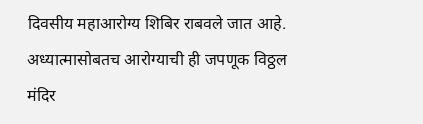दिवसीय महाआरोग्य शिबिर राबवले जात आहे. अध्यात्मासोबतच आरोग्याची ही जपणूक विठ्ठल मंदिर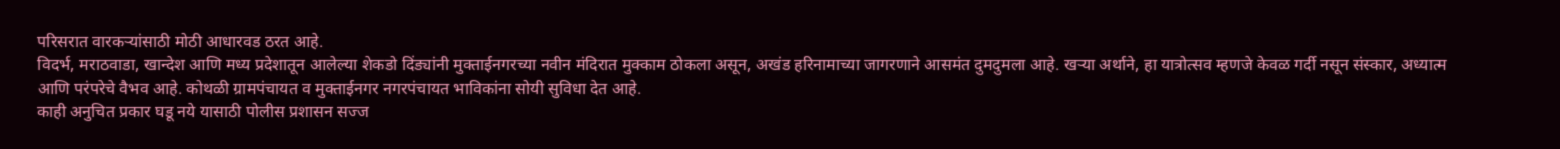परिसरात वारकऱ्यांसाठी मोठी आधारवड ठरत आहे.
विदर्भ, मराठवाडा, खान्देश आणि मध्य प्रदेशातून आलेल्या शेकडो दिंड्यांनी मुक्ताईनगरच्या नवीन मंदिरात मुक्काम ठोकला असून, अखंड हरिनामाच्या जागरणाने आसमंत दुमदुमला आहे. खऱ्या अर्थाने, हा यात्रोत्सव म्हणजे केवळ गर्दी नसून संस्कार, अध्यात्म आणि परंपरेचे वैभव आहे. कोथळी ग्रामपंचायत व मुक्ताईनगर नगरपंचायत भाविकांना सोयी सुविधा देत आहे.
काही अनुचित प्रकार घडू नये यासाठी पोलीस प्रशासन सज्ज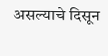असल्याचे दिसून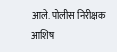आले. पोलीस निरीक्षक आशिष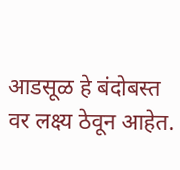आडसूळ हे बंदोबस्त वर लक्ष्य ठेवून आहेत.